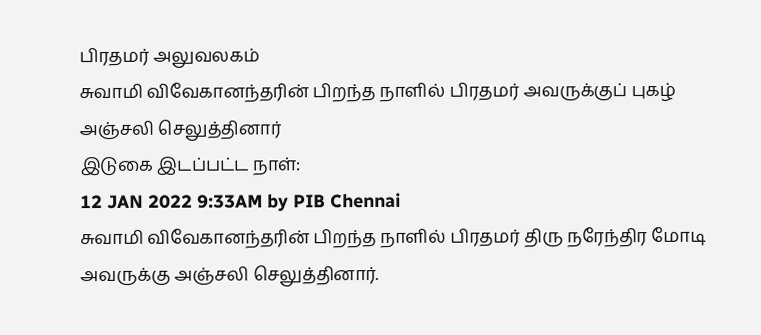பிரதமர் அலுவலகம்
சுவாமி விவேகானந்தரின் பிறந்த நாளில் பிரதமர் அவருக்குப் புகழ் அஞ்சலி செலுத்தினார்
இடுகை இடப்பட்ட நாள்:
12 JAN 2022 9:33AM by PIB Chennai
சுவாமி விவேகானந்தரின் பிறந்த நாளில் பிரதமர் திரு நரேந்திர மோடி அவருக்கு அஞ்சலி செலுத்தினார்.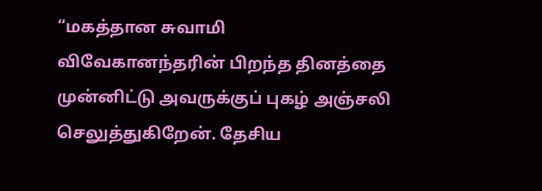“மகத்தான சுவாமி விவேகானந்தரின் பிறந்த தினத்தை முன்னிட்டு அவருக்குப் புகழ் அஞ்சலி செலுத்துகிறேன். தேசிய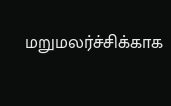மறுமலர்ச்சிக்காக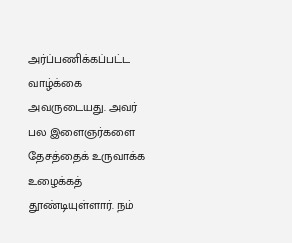அர்ப்பணிக்கப்பட்ட வாழ்க்கை அவருடையது. அவர் பல இளைஞர்களை தேசத்தைக் உருவாக்க உழைக்கத் தூண்டியுள்ளார். நம்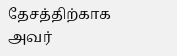தேசத்திற்காக அவர்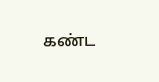கண்ட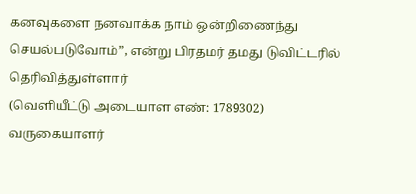கனவுகளை நனவாக்க நாம் ஒன்றிணைந்து செயல்படுவோம்”, என்று பிரதமர் தமது டுவிட்டரில் தெரிவித்துள்ளார்
(வெளியீட்டு அடையாள எண்: 1789302)
வருகையாளர்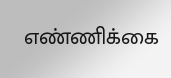எண்ணிக்கை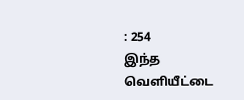: 254
இந்த வெளியீட்டை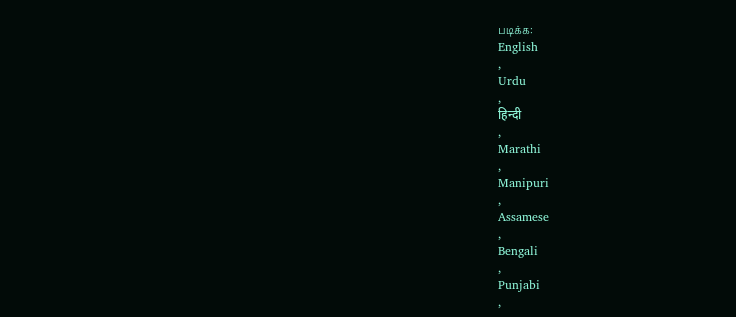படிக்க:
English
,
Urdu
,
हिन्दी
,
Marathi
,
Manipuri
,
Assamese
,
Bengali
,
Punjabi
,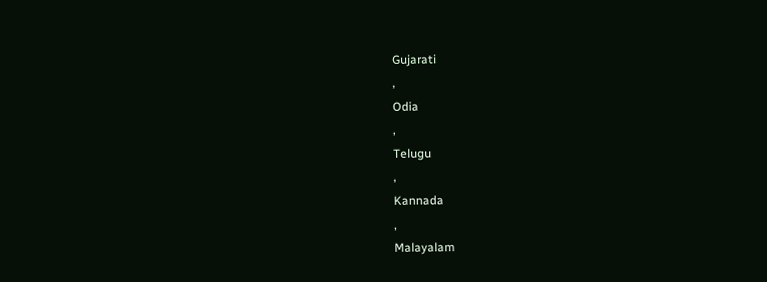Gujarati
,
Odia
,
Telugu
,
Kannada
,
Malayalam